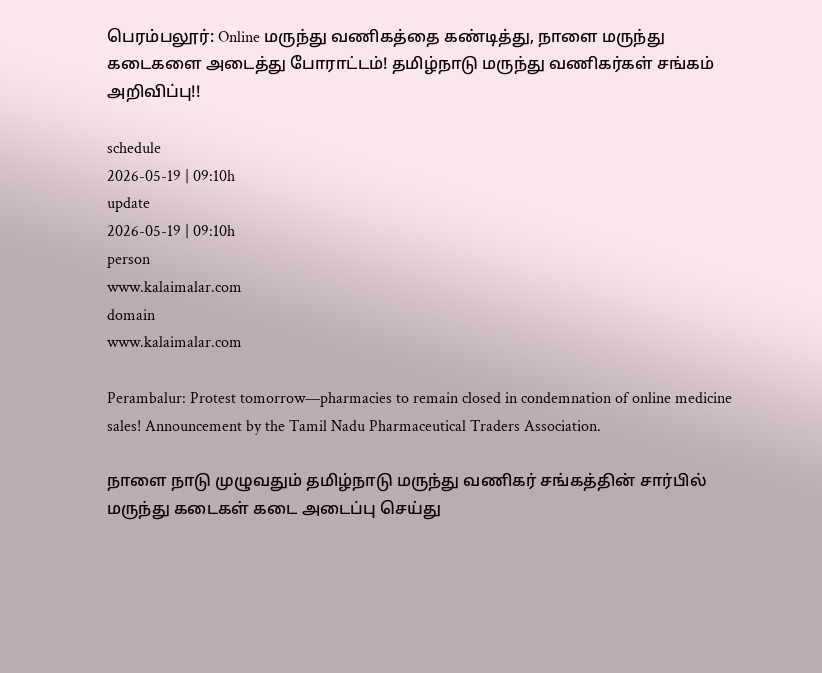பெரம்பலூர்: Online மருந்து வணிகத்தை கண்டித்து, நாளை மருந்து கடைகளை அடைத்து போராட்டம்! தமிழ்நாடு மருந்து வணிகர்கள் சங்கம் அறிவிப்பு!!

schedule
2026-05-19 | 09:10h
update
2026-05-19 | 09:10h
person
www.kalaimalar.com
domain
www.kalaimalar.com

Perambalur: Protest tomorrow—pharmacies to remain closed in condemnation of online medicine sales! Announcement by the Tamil Nadu Pharmaceutical Traders Association.

நாளை நாடு முழுவதும் தமிழ்நாடு மருந்து வணிகர் சங்கத்தின் சார்பில் மருந்து கடைகள் கடை அடைப்பு செய்து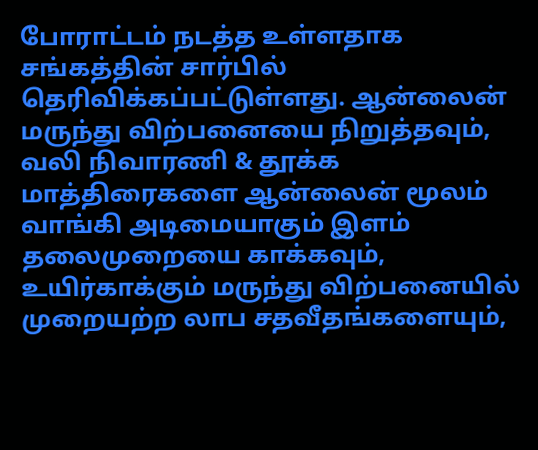போராட்டம் நடத்த உள்ளதாக சங்கத்தின் சார்பில் தெரிவிக்கப்பட்டுள்ளது. ஆன்லைன் மருந்து விற்பனையை நிறுத்தவும், வலி நிவாரணி & தூக்க மாத்திரைகளை ஆன்லைன் மூலம் வாங்கி அடிமையாகும் இளம் தலைமுறையை காக்கவும், உயிர்காக்கும் மருந்து விற்பனையில் முறையற்ற லாப சதவீதங்களையும்,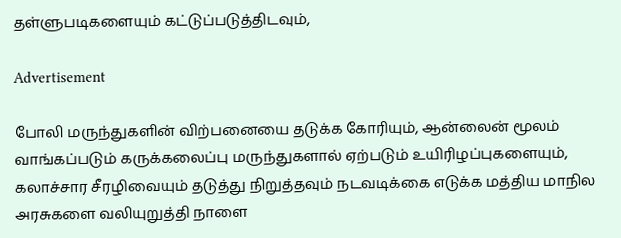தள்ளுபடிகளையும் கட்டுப்படுத்திடவும்,

Advertisement

போலி மருந்துகளின் விற்பனையை தடுக்க கோரியும், ஆன்லைன் மூலம் வாங்கப்படும் கருக்கலைப்பு மருந்துகளால் ஏற்படும் உயிரிழப்புகளையும், கலாச்சார சீரழிவையும் தடுத்து நிறுத்தவும் நடவடிக்கை எடுக்க மத்திய மாநில அரசுகளை வலியுறுத்தி நாளை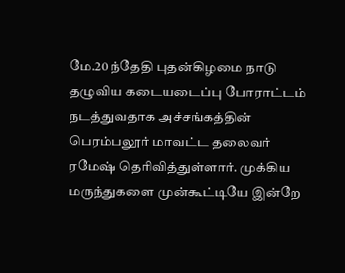மே.20 ந்தேதி புதன்கிழமை நாடு தழுவிய கடையடைப்பு போராட்டம் நடத்துவதாக அச்சங்கத்தின் பெரம்பலூர் மாவட்ட தலைவர் ரமேஷ் தெரிவித்துள்ளார். முக்கிய மருந்துகளை முன்கூட்டியே இன்றே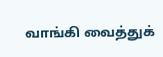வாங்கி வைத்துக்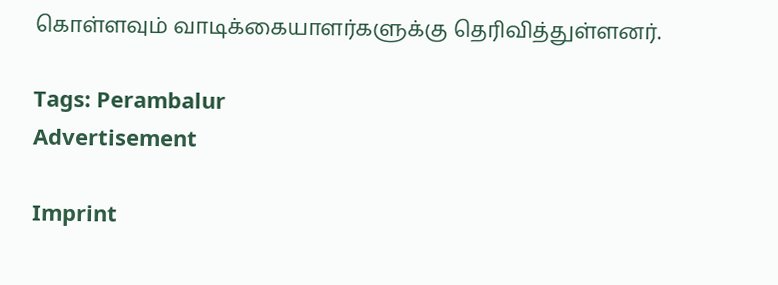கொள்ளவும் வாடிக்கையாளர்களுக்கு தெரிவித்துள்ளனர்.

Tags: Perambalur
Advertisement

Imprint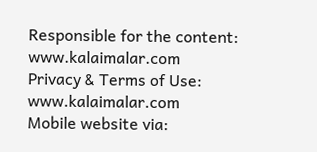Responsible for the content:
www.kalaimalar.com
Privacy & Terms of Use:
www.kalaimalar.com
Mobile website via: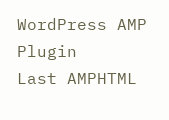WordPress AMP Plugin
Last AMPHTML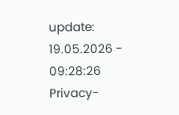update:
19.05.2026 - 09:28:26
Privacy-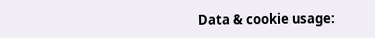Data & cookie usage: